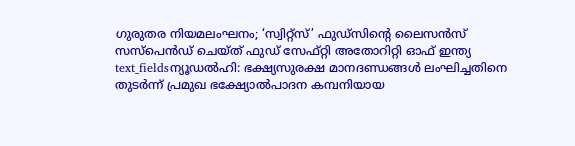ഗുരുതര നിയമലംഘനം; ‘സ്വിറ്റ്സ്’ ഫുഡ്സിന്റെ ലൈസൻസ് സസ്പെൻഡ് ചെയ്ത് ഫുഡ് സേഫ്റ്റി അതോറിറ്റി ഓഫ് ഇന്ത്യ
text_fieldsന്യൂഡൽഹി: ഭക്ഷ്യസുരക്ഷ മാനദണ്ഡങ്ങൾ ലംഘിച്ചതിനെ തുടർന്ന് പ്രമുഖ ഭക്ഷ്യോൽപാദന കമ്പനിയായ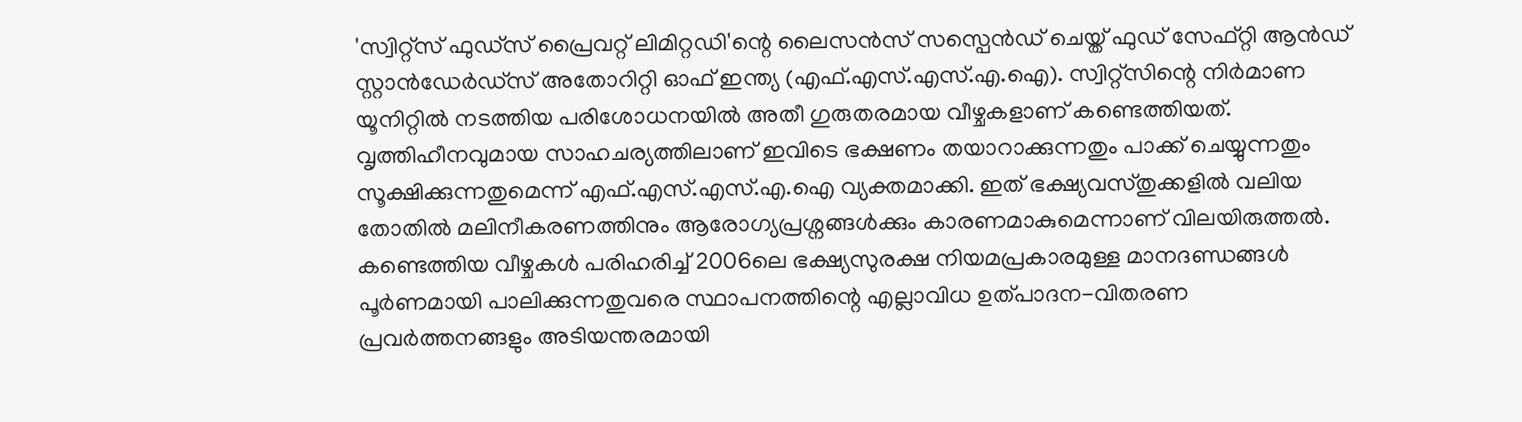'സ്വിറ്റ്സ് ഫുഡ്സ് പ്രൈവറ്റ് ലിമിറ്റഡി'ന്റെ ലൈസൻസ് സസ്പെൻഡ് ചെയ്ത് ഫുഡ് സേഫ്റ്റി ആൻഡ് സ്റ്റാൻഡേർഡ്സ് അതോറിറ്റി ഓഫ് ഇന്ത്യ (എഫ്.എസ്.എസ്.എ.ഐ). സ്വിറ്റ്സിന്റെ നിർമാണ യൂനിറ്റിൽ നടത്തിയ പരിശോധനയിൽ അതീ ഗുരുതരമായ വീഴ്ചകളാണ് കണ്ടെത്തിയത്. വൃത്തിഹീനവുമായ സാഹചര്യത്തിലാണ് ഇവിടെ ഭക്ഷണം തയാറാക്കുന്നതും പാക്ക് ചെയ്യുന്നതും സൂക്ഷിക്കുന്നതുമെന്ന് എഫ്.എസ്.എസ്.എ.ഐ വ്യക്തമാക്കി. ഇത് ഭക്ഷ്യവസ്തുക്കളിൽ വലിയ തോതിൽ മലിനീകരണത്തിനും ആരോഗ്യപ്രശ്നങ്ങൾക്കും കാരണമാകുമെന്നാണ് വിലയിരുത്തൽ. കണ്ടെത്തിയ വീഴ്ചകൾ പരിഹരിച്ച് 2006ലെ ഭക്ഷ്യസുരക്ഷ നിയമപ്രകാരമുള്ള മാനദണ്ഡങ്ങൾ പൂർണമായി പാലിക്കുന്നതുവരെ സ്ഥാപനത്തിന്റെ എല്ലാവിധ ഉത്പാദന-വിതരണ പ്രവർത്തനങ്ങളും അടിയന്തരമായി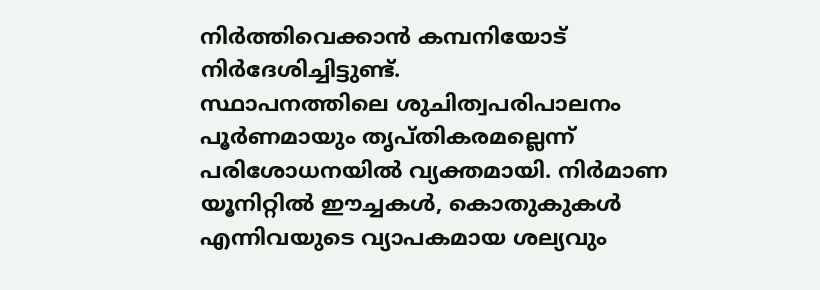നിർത്തിവെക്കാൻ കമ്പനിയോട് നിർദേശിച്ചിട്ടുണ്ട്.
സ്ഥാപനത്തിലെ ശുചിത്വപരിപാലനം പൂർണമായും തൃപ്തികരമല്ലെന്ന് പരിശോധനയിൽ വ്യക്തമായി. നിർമാണ യൂനിറ്റിൽ ഈച്ചകൾ, കൊതുകുകൾ എന്നിവയുടെ വ്യാപകമായ ശല്യവും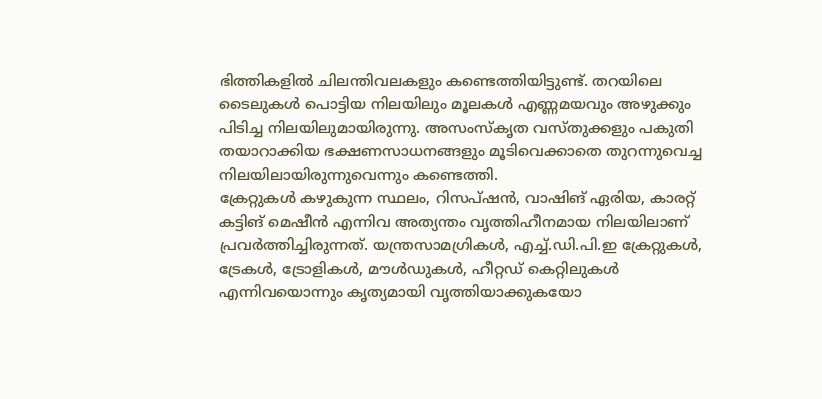ഭിത്തികളിൽ ചിലന്തിവലകളും കണ്ടെത്തിയിട്ടുണ്ട്. തറയിലെ ടൈലുകൾ പൊട്ടിയ നിലയിലും മൂലകൾ എണ്ണമയവും അഴുക്കും പിടിച്ച നിലയിലുമായിരുന്നു. അസംസ്കൃത വസ്തുക്കളും പകുതി തയാറാക്കിയ ഭക്ഷണസാധനങ്ങളും മൂടിവെക്കാതെ തുറന്നുവെച്ച നിലയിലായിരുന്നുവെന്നും കണ്ടെത്തി.
ക്രേറ്റുകൾ കഴുകുന്ന സ്ഥലം, റിസപ്ഷൻ, വാഷിങ് ഏരിയ, കാരറ്റ് കട്ടിങ് മെഷീൻ എന്നിവ അത്യന്തം വൃത്തിഹീനമായ നിലയിലാണ് പ്രവർത്തിച്ചിരുന്നത്. യന്ത്രസാമഗ്രികൾ, എച്ച്.ഡി.പി.ഇ ക്രേറ്റുകൾ, ട്രേകൾ, ട്രോളികൾ, മൗൾഡുകൾ, ഹീറ്റഡ് കെറ്റിലുകൾ എന്നിവയൊന്നും കൃത്യമായി വൃത്തിയാക്കുകയോ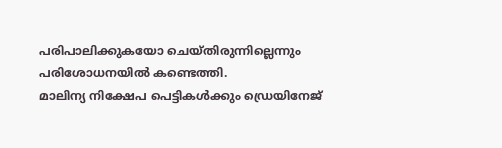പരിപാലിക്കുകയോ ചെയ്തിരുന്നില്ലെന്നും പരിശോധനയിൽ കണ്ടെത്തി.
മാലിന്യ നിക്ഷേപ പെട്ടികൾക്കും ഡ്രെയിനേജ്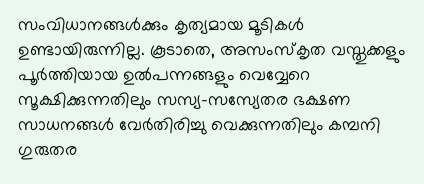സംവിധാനങ്ങൾക്കും കൃത്യമായ മൂടികൾ ഉണ്ടായിരുന്നില്ല. കൂടാതെ, അസംസ്കൃത വസ്തുക്കളും പൂർത്തിയായ ഉൽപന്നങ്ങളും വെവ്വേറെ സൂക്ഷിക്കുന്നതിലും സസ്യ-സസ്യേതര ഭക്ഷണ സാധനങ്ങൾ വേർതിരിച്ചു വെക്കുന്നതിലും കമ്പനി ഗുരുതര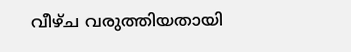വീഴ്ച വരുത്തിയതായി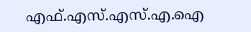എഫ്.എസ്.എസ്.എ.ഐ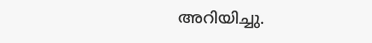അറിയിച്ചു.